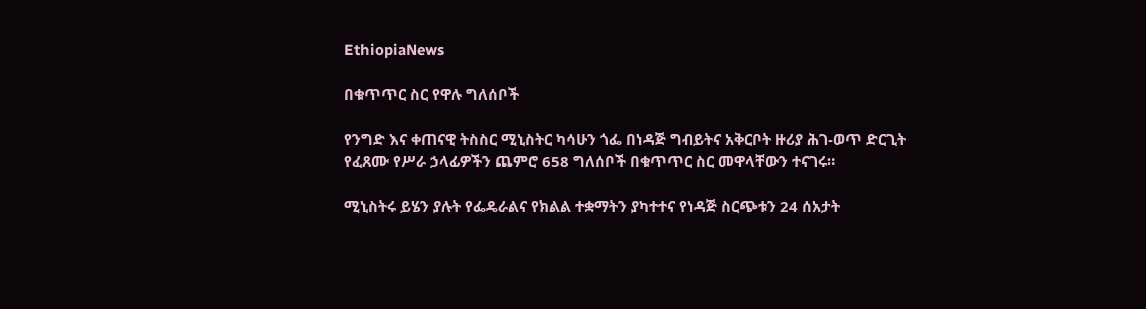EthiopiaNews

በቁጥጥር ስር የዋሉ ግለሰቦች

የንግድ እና ቀጠናዊ ትስስር ሚኒስትር ካሳሁን ጎፌ በነዳጅ ግብይትና አቅርቦት ዙሪያ ሕገ-ወጥ ድርጊት የፈጸሙ የሥራ ኃላፊዎችን ጨምሮ 658 ግለሰቦች በቁጥጥር ስር መዋላቸውን ተናገሩ።

ሚኒስትሩ ይሄን ያሉት የፌዴራልና የክልል ተቋማትን ያካተተና የነዳጅ ስርጭቱን 24 ሰአታት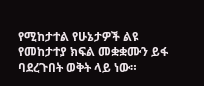የሚከታተል የሁኔታዎች ልዩ የመከታተያ ክፍል መቋቋሙን ይፋ ባደረጉበት ወቅት ላይ ነው።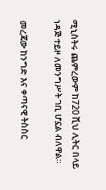ሚኒስትሩ ጨምረውም ከ720 ሺህ ሊትር በላይ ነዳጅ ተይዞ ለመንግሥት ገቢ ሆኗል ብለዋል።

መረጃው ከንግድ እና ቀጣናዊ ትስስር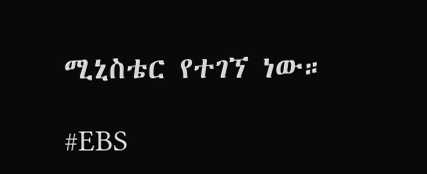ሚኒስቴር የተገኘ ነው።

#EBS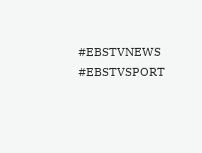#EBSTVNEWS
#EBSTVSPORT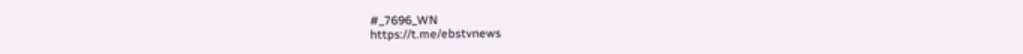#_7696_WN
https://t.me/ebstvnews